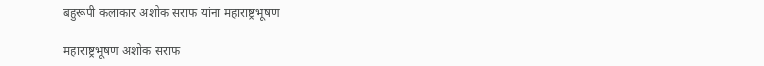बहुरूपी कलाकार अशोक सराफ यांना महाराष्ट्रभूषण

महाराष्ट्रभूषण अशोक सराफ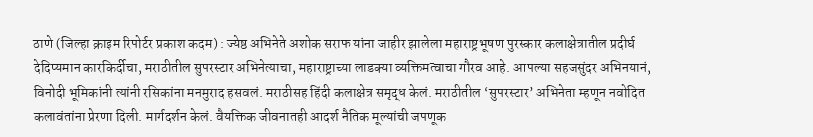ठाणे (जिल्हा क्राइम रिपोर्टर प्रकाश कदम) : ज्येष्ठ अभिनेते अशोक सराफ यांना जाहीर झालेला महाराष्ट्रभूषण पुरस्कार कलाक्षेत्रातील प्रदीर्घ देदिप्यमान कारकिर्दीचा, मराठीतील सुपरस्टार अभिनेत्याचा, महाराष्ट्राच्या लाडक्या व्यक्तिमत्वाचा गौरव आहे. आपल्या सहजसुंदर अभिनयानं, विनोदी भूमिकांनी त्यांनी रसिकांना मनमुराद हसवलं. मराठीसह हिंदी कलाक्षेत्र समृद्ध केलं. मराठीतील ‘सुपरस्टार’ अभिनेता म्हणून नवोदित कलावंतांना प्रेरणा दिली. मार्गदर्शन केलं. वैयक्तिक जीवनातही आदर्श नैतिक मूल्यांची जपणूक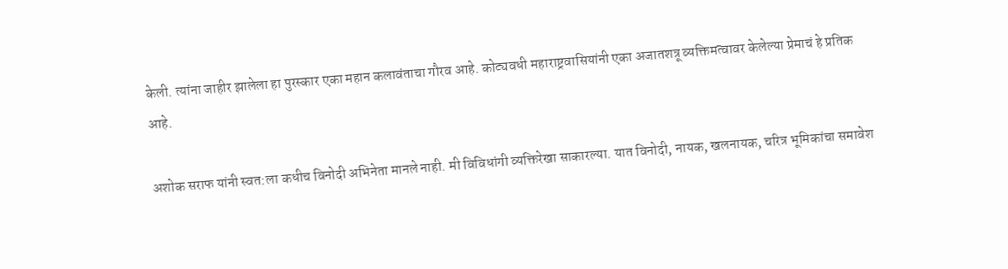केली. त्यांना जाहीर झालेला हा पुरस्कार एका महान कलावंताचा गौरव आहे. कोट्यवधी महाराष्ट्रवासियांनी एका अजातशत्रू व्यक्तिमत्वावर केलेल्या प्रेमाचं हे प्रतिक आहे.

अशोक सराफ यांनी स्वत:ला कधीच विनोदी अभिनेता मानले नाही. मी विविधांगी व्यक्तिरेखा साकारल्या. यात विनोदी, नायक, खलनायक, चरित्र भूमिकांचा समावेश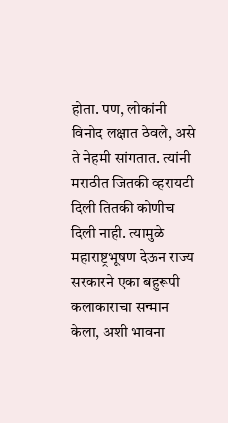होता. पण, लोकांनी विनोद लक्षात ठेवले, असे ते नेहमी सांगतात. त्यांनी मराठीत जितकी व्हरायटी दिली तितकी कोणीच दिली नाही. त्यामुळे महाराष्ट्रभूषण देऊन राज्य सरकारने एका बहुरूपी कलाकाराचा सन्मान केला, अशी भावना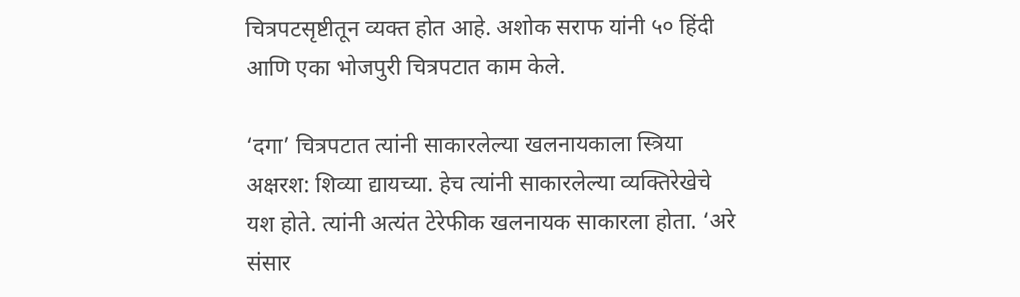चित्रपटसृष्टीतून व्यक्त होत आहे. अशोक सराफ यांनी ५० हिंदी आणि एका भोजपुरी चित्रपटात काम केले.

‘दगा’ चित्रपटात त्यांनी साकारलेल्या खलनायकाला स्त्रिया अक्षरश: शिव्या द्यायच्या. हेच त्यांनी साकारलेल्या व्यक्तिरेखेचे यश होते. त्यांनी अत्यंत टेरेफीक खलनायक साकारला होता. ‘अरे संसार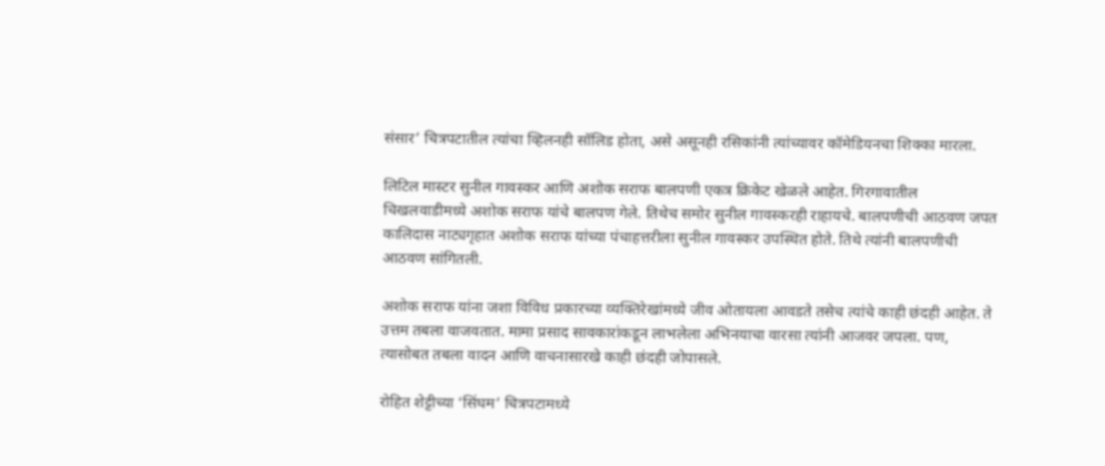संसार’ चित्रपटातील त्यांचा व्हिलनही सॉलिड होता, असे असूनही रसिकांनी त्यांच्यावर कॉमेडियनचा शिक्का मारला.

लिटिल मास्टर सुनील गावस्कर आणि अशोक सराफ बालपणी एकत्र क्रिकेट खेळले आहेत. गिरगावातील चिखलवाडीमध्ये अशोक सराफ यांचे बालपण गेले. तिथेच समोर सुनील गावस्करही राहायचे. बालपणीची आठवण जपत कालिदास नाट्यगृहात अशोक सराफ यांच्या पंचाहत्तरीला सुनील गावस्कर उपस्थित होते. तिथे त्यांनी बालपणीची आठवण सांगितली.

अशोक सराफ यांना जशा विविध प्रकारच्या व्यक्तिरेखांमध्ये जीव ओतायला आवडते तसेच त्यांचे काही छंदही आहेत. ते उत्तम तबला वाजवतात. मामा प्रसाद सावकारांकडून लाभलेला अभिनयाचा वारसा त्यांनी आजवर जपला. पण, त्यासोबत तबला वादन आणि वाचनासारखे काही छंदही जोपासले.

रोहित शेट्टीच्या ‘सिंघम’ चित्रपटामध्ये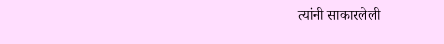त्यांनी साकारलेली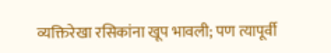व्यक्तिरेखा रसिकांना खूप भावली; पण त्यापूर्वी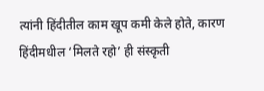त्यांनी हिंदीतील काम खूप कमी केले होते, कारण हिंदीमधील ‘मिलते रहो’ ही संस्कृती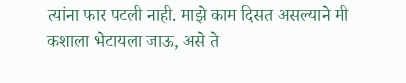त्यांना फार पटली नाही. माझे काम दिसत असल्याने मी कशाला भेटायला जाऊ, असे ते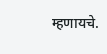म्हणायचे.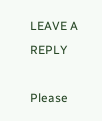LEAVE A REPLY

Please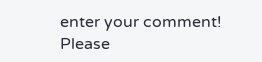enter your comment!
Please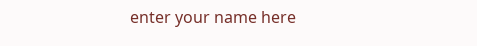enter your name here